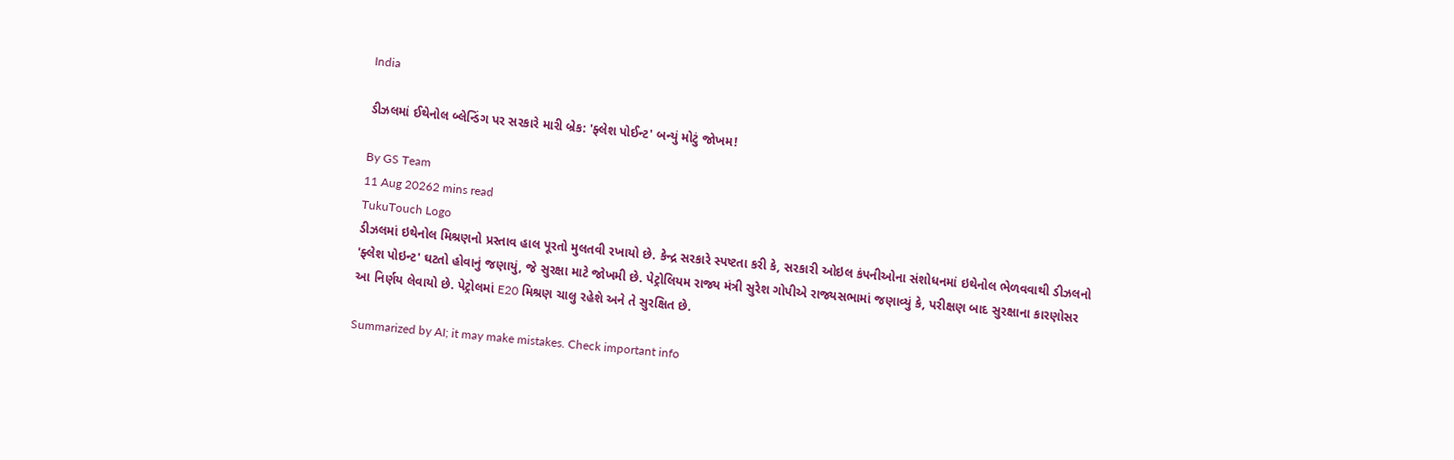India

ડીઝલમાં ઈથેનોલ બ્લેન્ડિંગ પર સરકારે મારી બ્રેક: 'ફ્લેશ પોઈન્ટ' બન્યું મોટું જોખમ!

By GS Team
11 Aug 20262 mins read
TukuTouch Logo
ડીઝલમાં ઇથેનોલ મિશ્રણનો પ્રસ્તાવ હાલ પૂરતો મુલતવી રખાયો છે. કેન્દ્ર સરકારે સ્પષ્ટતા કરી કે, સરકારી ઓઇલ કંપનીઓના સંશોધનમાં ઇથેનોલ ભેળવવાથી ડીઝલનો 'ફ્લેશ પોઇન્ટ' ઘટતો હોવાનું જણાયું, જે સુરક્ષા માટે જોખમી છે. પેટ્રોલિયમ રાજ્ય મંત્રી સુરેશ ગોપીએ રાજ્યસભામાં જણાવ્યું કે, પરીક્ષણ બાદ સુરક્ષાના કારણોસર આ નિર્ણય લેવાયો છે. પેટ્રોલમાં E20 મિશ્રણ ચાલુ રહેશે અને તે સુરક્ષિત છે.

Summarized by AI; it may make mistakes. Check important info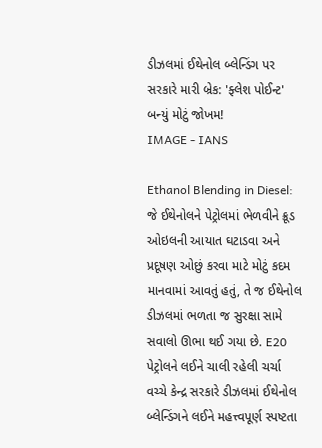ડીઝલમાં ઈથેનોલ બ્લેન્ડિંગ પર સરકારે મારી બ્રેક: 'ફ્લેશ પોઈન્ટ' બન્યું મોટું જોખમ!
IMAGE - IANS

Ethanol Blending in Diesel: જે ઈથેનોલને પેટ્રોલમાં ભેળવીને ક્રૂડ ઓઇલની આયાત ઘટાડવા અને પ્રદૂષણ ઓછું કરવા માટે મોટું કદમ માનવામાં આવતું હતું, તે જ ઈથેનોલ ડીઝલમાં ભળતા જ સુરક્ષા સામે સવાલો ઊભા થઈ ગયા છે. E20 પેટ્રોલને લઈને ચાલી રહેલી ચર્ચા વચ્ચે કેન્દ્ર સરકારે ડીઝલમાં ઈથેનોલ બ્લેન્ડિંગને લઈને મહત્ત્વપૂર્ણ સ્પષ્ટતા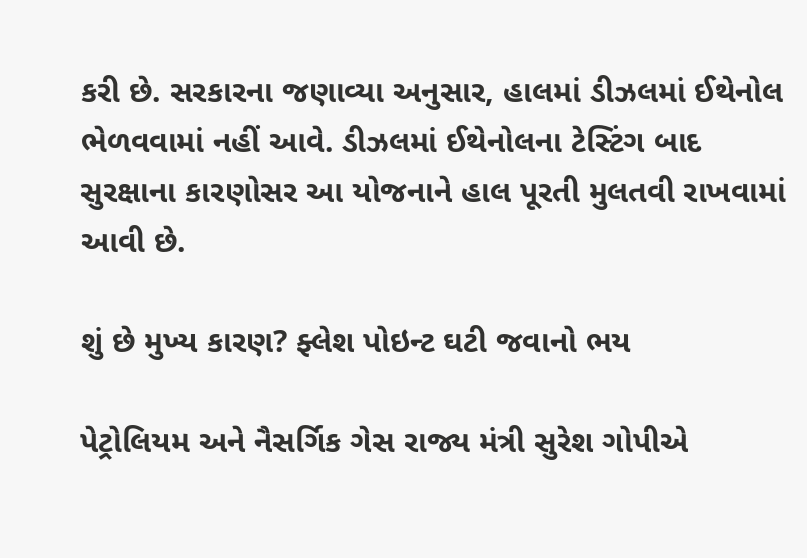કરી છે. સરકારના જણાવ્યા અનુસાર, હાલમાં ડીઝલમાં ઈથેનોલ ભેળવવામાં નહીં આવે. ડીઝલમાં ઈથેનોલના ટેસ્ટિંગ બાદ સુરક્ષાના કારણોસર આ યોજનાને હાલ પૂરતી મુલતવી રાખવામાં આવી છે.

શું છે મુખ્ય કારણ? ફ્લેશ પોઇન્ટ ઘટી જવાનો ભય

પેટ્રોલિયમ અને નૈસર્ગિક ગેસ રાજ્ય મંત્રી સુરેશ ગોપીએ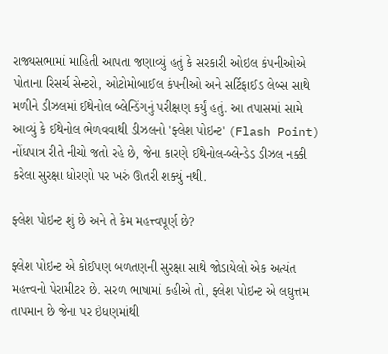રાજ્યસભામાં માહિતી આપતા જણાવ્યું હતું કે સરકારી ઓઇલ કંપનીઓએ પોતાના રિસર્ચ સેન્ટરો, ઓટોમોબાઈલ કંપનીઓ અને સર્ટિફાઈડ લેબ્સ સાથે મળીને ડીઝલમાં ઈથેનોલ બ્લેન્ડિંગનું પરીક્ષણ કર્યું હતું. આ તપાસમાં સામે આવ્યું કે ઈથેનોલ ભેળવવાથી ડીઝલનો 'ફ્લેશ પોઇન્ટ' (Flash Point) નોંધપાત્ર રીતે નીચો જતો રહે છે, જેના કારણે ઈથેનોલ-બ્લેન્ડેડ ડીઝલ નક્કી કરેલા સુરક્ષા ધોરણો પર ખરું ઊતરી શક્યું નથી.

ફ્લેશ પોઇન્ટ શું છે અને તે કેમ મહત્ત્વપૂર્ણ છે?

ફ્લેશ પોઇન્ટ એ કોઈપણ બળતણની સુરક્ષા સાથે જોડાયેલો એક અત્યંત મહત્ત્વનો પેરામીટર છે. સરળ ભાષામાં કહીએ તો, ફ્લેશ પોઇન્ટ એ લઘુત્તમ તાપમાન છે જેના પર ઇંધણમાંથી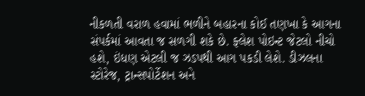નીકળતી વરાળ હવામાં ભળીને બહારના કોઈ તણખા કે આગના સંપર્કમાં આવતા જ સળગી શકે છે. ફ્લેશ પોઇન્ટ જેટલો નીચો હશે, ઇંધણ એટલી જ ઝડપથી આગ પકડી લેશે. ડીઝલના સ્ટોરેજ, ટ્રાન્સપોર્ટેશન અને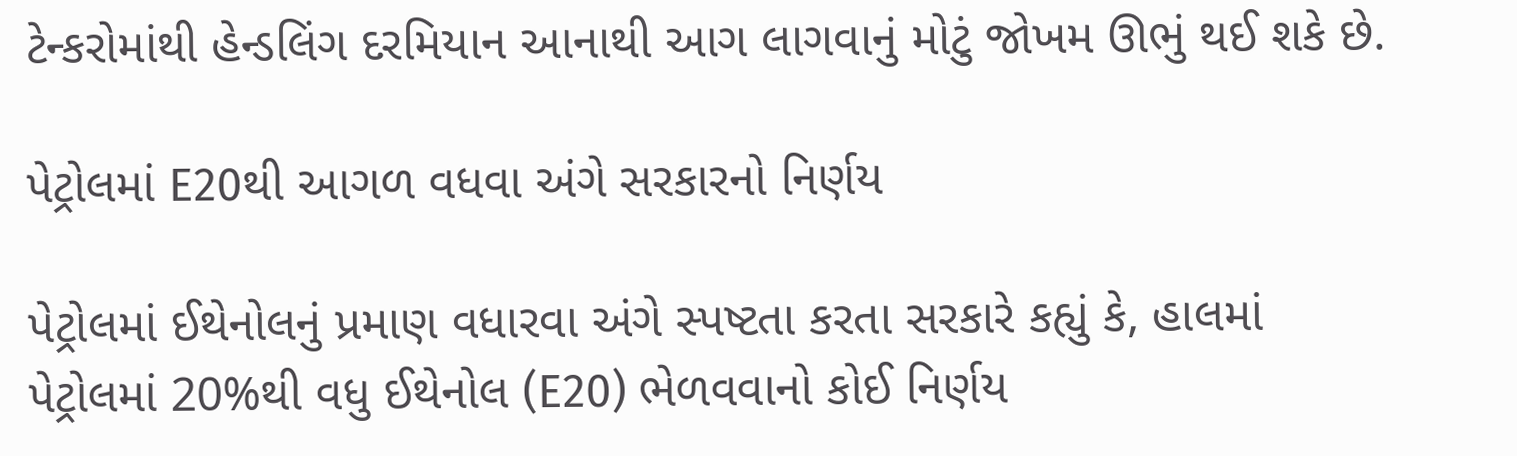ટેન્કરોમાંથી હેન્ડલિંગ દરમિયાન આનાથી આગ લાગવાનું મોટું જોખમ ઊભું થઈ શકે છે.

પેટ્રોલમાં E20થી આગળ વધવા અંગે સરકારનો નિર્ણય

પેટ્રોલમાં ઈથેનોલનું પ્રમાણ વધારવા અંગે સ્પષ્ટતા કરતા સરકારે કહ્યું કે, હાલમાં પેટ્રોલમાં 20%થી વધુ ઈથેનોલ (E20) ભેળવવાનો કોઈ નિર્ણય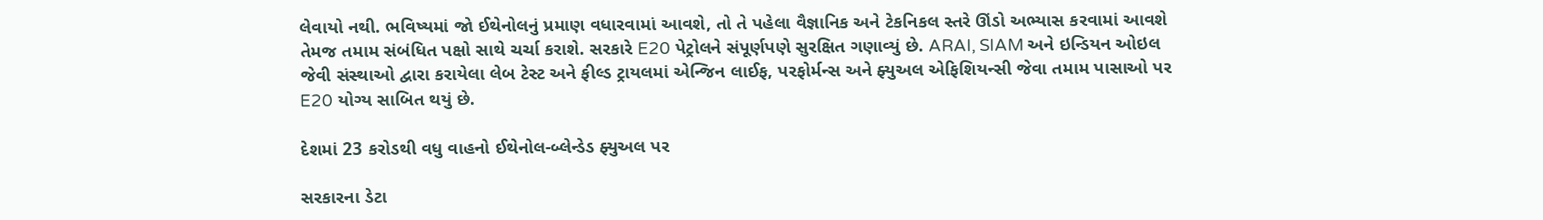લેવાયો નથી. ભવિષ્યમાં જો ઈથેનોલનું પ્રમાણ વધારવામાં આવશે, તો તે પહેલા વૈજ્ઞાનિક અને ટેકનિકલ સ્તરે ઊંડો અભ્યાસ કરવામાં આવશે તેમજ તમામ સંબંધિત પક્ષો સાથે ચર્ચા કરાશે. સરકારે E20 પેટ્રોલને સંપૂર્ણપણે સુરક્ષિત ગણાવ્યું છે. ARAI, SIAM અને ઇન્ડિયન ઓઇલ જેવી સંસ્થાઓ દ્વારા કરાયેલા લેબ ટેસ્ટ અને ફીલ્ડ ટ્રાયલમાં એન્જિન લાઈફ, પરફોર્મન્સ અને ફ્યુઅલ એફિશિયન્સી જેવા તમામ પાસાઓ પર E20 યોગ્ય સાબિત થયું છે.

દેશમાં 23 કરોડથી વધુ વાહનો ઈથેનોલ-બ્લેન્ડેડ ફ્યુઅલ પર

સરકારના ડેટા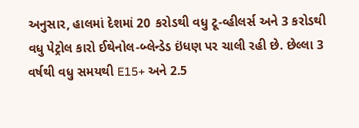અનુસાર, હાલમાં દેશમાં 20 કરોડથી વધુ ટૂ-વ્હીલર્સ અને 3 કરોડથી વધુ પેટ્રોલ કારો ઈથેનોલ-બ્લેન્ડેડ ઇંધણ પર ચાલી રહી છે. છેલ્લા 3 વર્ષથી વધુ સમયથી E15+ અને 2.5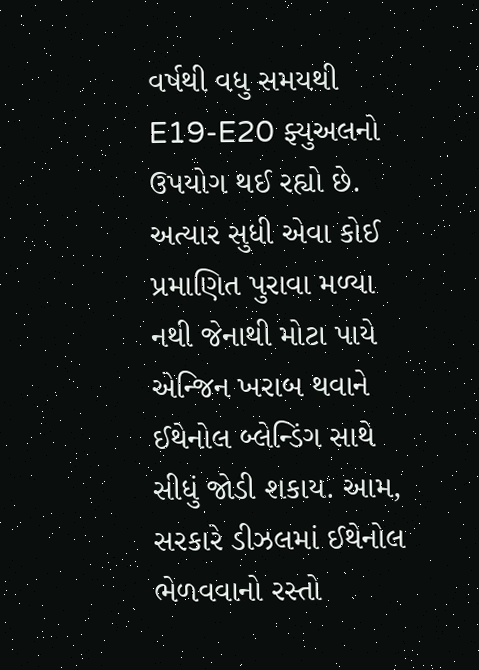વર્ષથી વધુ સમયથી E19-E20 ફ્યુઅલનો ઉપયોગ થઈ રહ્યો છે. અત્યાર સુધી એવા કોઈ પ્રમાણિત પુરાવા મળ્યા નથી જેનાથી મોટા પાયે એન્જિન ખરાબ થવાને ઈથેનોલ બ્લેન્ડિંગ સાથે સીધું જોડી શકાય. આમ, સરકારે ડીઝલમાં ઈથેનોલ ભેળવવાનો રસ્તો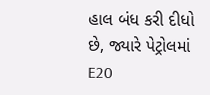હાલ બંધ કરી દીધો છે, જ્યારે પેટ્રોલમાં E20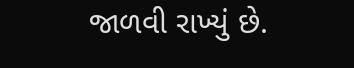જાળવી રાખ્યું છે.